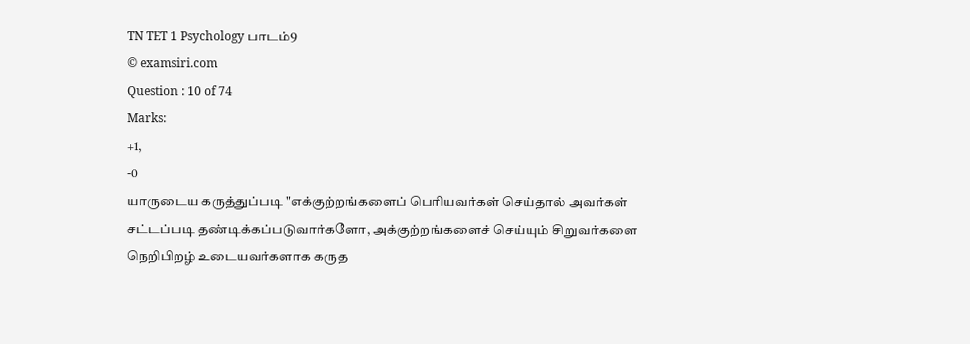TN TET 1 Psychology பாடம்9
© examsiri.com
Question : 10 of 74
Marks:
+1,
-0
யாருடைய கருத்துப்படி "எக்குற்றங்களைப் பெரியவர்கள் செய்தால் அவர்கள் சட்டப்படி தண்டிக்கப்படுவார்களோ, அக்குற்றங்களைச் செய்யும் சிறுவர்களை நெறிபிறழ் உடையவர்களாக கருத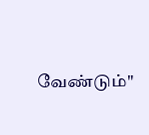வேண்டும்"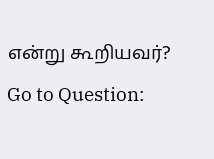என்று கூறியவர்?
Go to Question: